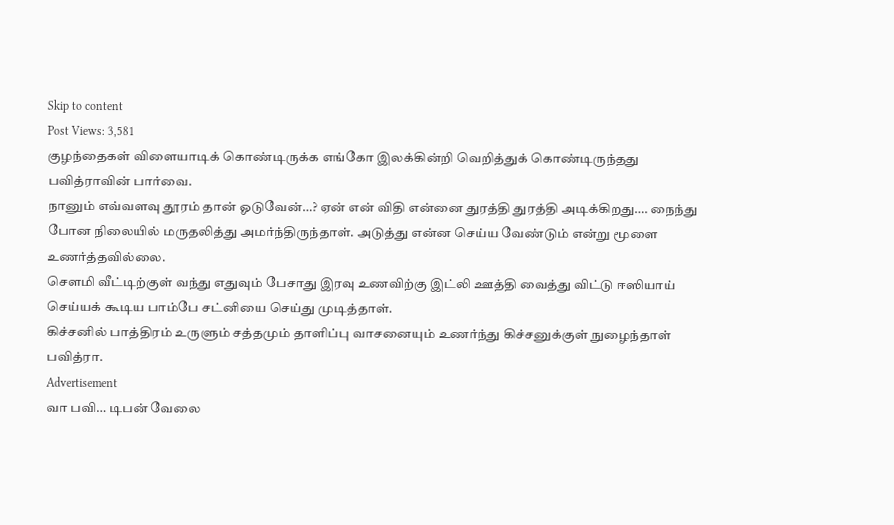Skip to content
Post Views: 3,581
குழந்தைகள் விளையாடிக் கொண்டிருக்க எங்கோ இலக்கின்றி வெறித்துக் கொண்டிருந்தது பவித்ராவின் பார்வை.
நானும் எவ்வளவு தூரம் தான் ஓடுவேன்…? ஏன் என் விதி என்னை துரத்தி துரத்தி அடிக்கிறது…. நைந்து போன நிலையில் மருதலித்து அமர்ந்திருந்தாள். அடுத்து என்ன செய்ய வேண்டும் என்று மூளை உணர்த்தவில்லை.
சௌமி வீட்டிற்குள் வந்து எதுவும் பேசாது இரவு உணவிற்கு இட்லி ஊத்தி வைத்து விட்டு ஈஸியாய் செய்யக் கூடிய பாம்பே சட்னியை செய்து முடித்தாள்.
கிச்சனில் பாத்திரம் உருளும் சத்தமும் தாளிப்பு வாசனையும் உணர்ந்து கிச்சனுக்குள் நுழைந்தாள் பவித்ரா.
Advertisement
வா பவி… டிபன் வேலை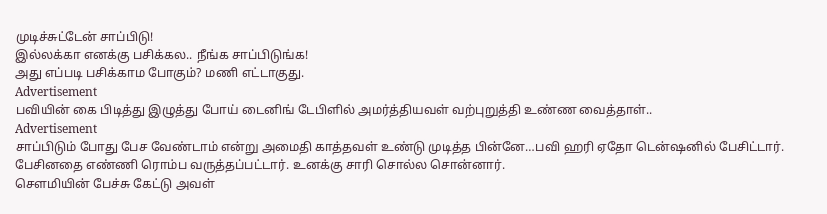முடிச்சுட்டேன் சாப்பிடு!
இல்லக்கா எனக்கு பசிக்கல.. நீங்க சாப்பிடுங்க!
அது எப்படி பசிக்காம போகும்? மணி எட்டாகுது.
Advertisement
பவியின் கை பிடித்து இழுத்து போய் டைனிங் டேபிளில் அமர்த்தியவள் வற்புறுத்தி உண்ண வைத்தாள்..
Advertisement
சாப்பிடும் போது பேச வேண்டாம் என்று அமைதி காத்தவள் உண்டு முடித்த பின்னே…பவி ஹரி ஏதோ டென்ஷனில் பேசிட்டார். பேசினதை எண்ணி ரொம்ப வருத்தப்பட்டார். உனக்கு சாரி சொல்ல சொன்னார்.
சௌமியின் பேச்சு கேட்டு அவள்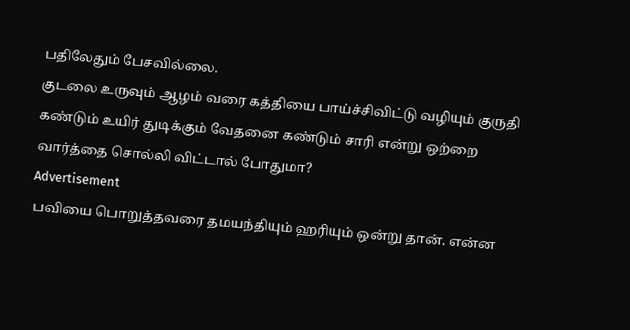பதிலேதும் பேசவில்லை.
குடலை உருவும் ஆழம் வரை கத்தியை பாய்ச்சிவிட்டு வழியும் குருதி கண்டும் உயிர் துடிக்கும் வேதனை கண்டும் சாரி என்று ஒற்றை வார்த்தை சொல்லி விட்டால் போதுமா?
Advertisement
பவியை பொறுத்தவரை தமயந்தியும் ஹரியும் ஒன்று தான். என்ன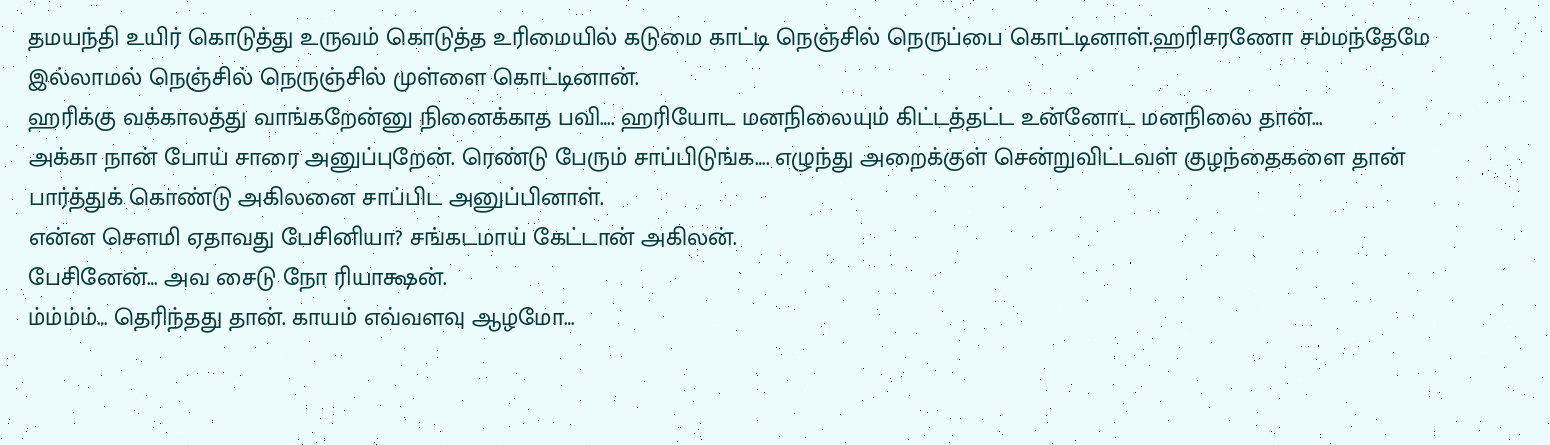தமயந்தி உயிர் கொடுத்து உருவம் கொடுத்த உரிமையில் கடுமை காட்டி நெஞ்சில் நெருப்பை கொட்டினாள்.ஹரிசரணோ சம்மந்தேமே இல்லாமல் நெஞ்சில் நெருஞ்சில் முள்ளை கொட்டினான்.
ஹரிக்கு வக்காலத்து வாங்கறேன்னு நினைக்காத பவி…. ஹரியோட மனநிலையும் கிட்டத்தட்ட உன்னோட மனநிலை தான்…
அக்கா நான் போய் சாரை அனுப்புறேன். ரெண்டு பேரும் சாப்பிடுங்க…. எழுந்து அறைக்குள் சென்றுவிட்டவள் குழந்தைகளை தான் பார்த்துக் கொண்டு அகிலனை சாப்பிட அனுப்பினாள்.
என்ன சௌமி ஏதாவது பேசினியா? சங்கடமாய் கேட்டான் அகிலன்.
பேசினேன்… அவ சைடு நோ ரியாக்ஷன்.
ம்ம்ம்ம்… தெரிந்தது தான். காயம் எவ்வளவு ஆழமோ…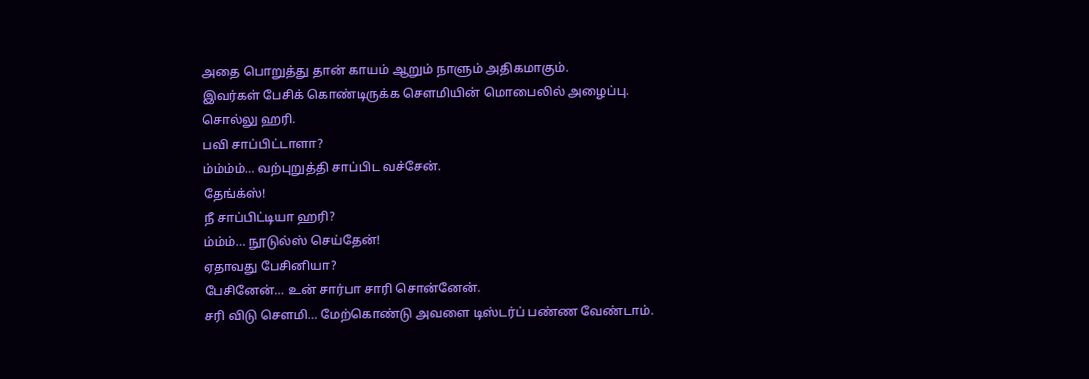அதை பொறுத்து தான் காயம் ஆறும் நாளும் அதிகமாகும்.
இவர்கள் பேசிக் கொண்டிருக்க சௌமியின் மொபைலில் அழைப்பு.
சொல்லு ஹரி.
பவி சாப்பிட்டாளா?
ம்ம்ம்ம்… வற்புறுத்தி சாப்பிட வச்சேன்.
தேங்க்ஸ்!
நீ சாப்பிட்டியா ஹரி?
ம்ம்ம்… நூடுல்ஸ் செய்தேன்!
ஏதாவது பேசினியா?
பேசினேன்… உன் சார்பா சாரி சொன்னேன்.
சரி விடு சௌமி… மேற்கொண்டு அவளை டிஸ்டர்ப் பண்ண வேண்டாம்.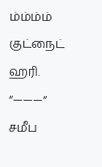ம்ம்ம்ம் குட்நைட் ஹரி.
“———“
சமீப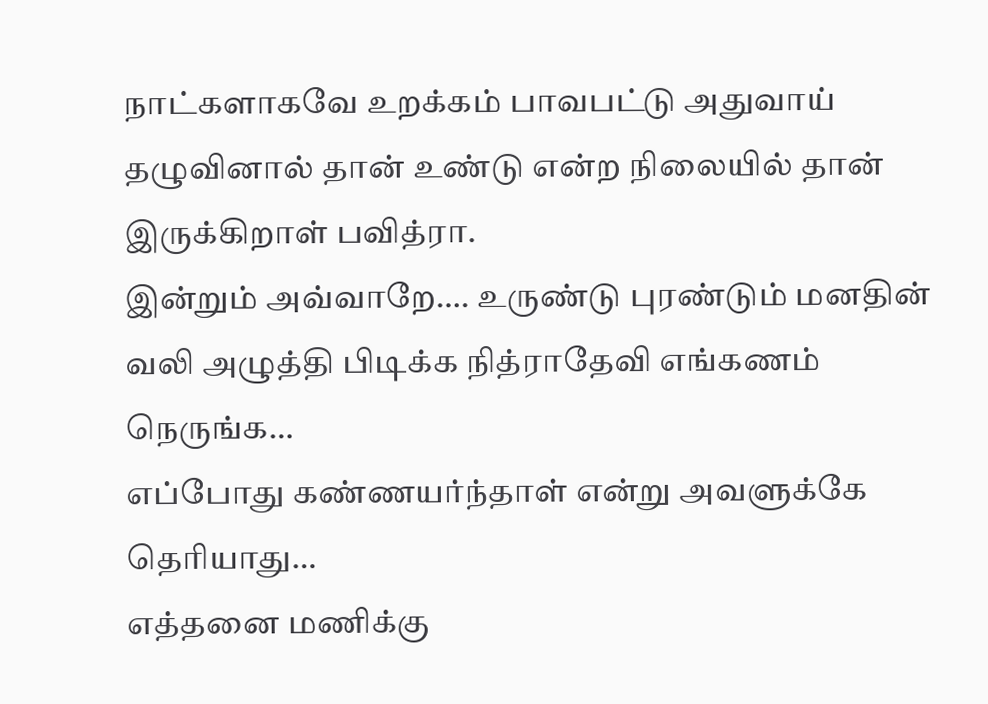நாட்களாகவே உறக்கம் பாவபட்டு அதுவாய் தழுவினால் தான் உண்டு என்ற நிலையில் தான் இருக்கிறாள் பவித்ரா.
இன்றும் அவ்வாறே…. உருண்டு புரண்டும் மனதின் வலி அழுத்தி பிடிக்க நித்ராதேவி எங்கணம் நெருங்க…
எப்போது கண்ணயர்ந்தாள் என்று அவளுக்கே தெரியாது…
எத்தனை மணிக்கு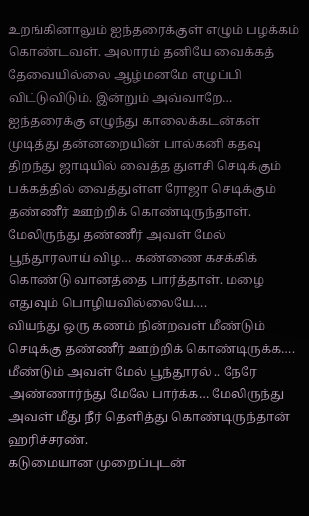உறங்கினாலும் ஐந்தரைக்குள் எழும் பழக்கம் கொண்டவள். அலாரம் தனியே வைக்கத் தேவையில்லை ஆழ்மனமே எழுப்பி விட்டுவிடும். இன்றும் அவ்வாறே… ஐந்தரைக்கு எழுந்து காலைக்கடன்கள் முடித்து தன்னறையின் பால்கனி கதவு திறந்து ஜாடியில் வைத்த துளசி செடிக்கும் பக்கத்தில் வைத்துள்ள ரோஜா செடிக்கும் தண்ணீர் ஊற்றிக் கொண்டிருந்தாள்.
மேலிருந்து தண்ணீர் அவள் மேல் பூந்தூரலாய் விழ… கண்ணை கசக்கிக் கொண்டு வானத்தை பார்த்தாள். மழை எதுவும் பொழியவில்லையே….
வியந்து ஒரு கணம் நின்றவள் மீண்டும் செடிக்கு தண்ணீர் ஊற்றிக் கொண்டிருக்க…. மீண்டும் அவள் மேல் பூந்தூரல் .. நேரே அண்ணார்ந்து மேலே பார்க்க… மேலிருந்து அவள் மீது நீர் தெளித்து கொண்டிருந்தான் ஹரிச்சரண்.
கடுமையான முறைப்புடன்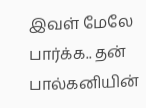இவள் மேலே பார்க்க.. தன் பால்கனியின்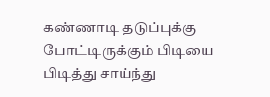கண்ணாடி தடுப்புக்கு போட்டிருக்கும் பிடியை பிடித்து சாய்ந்து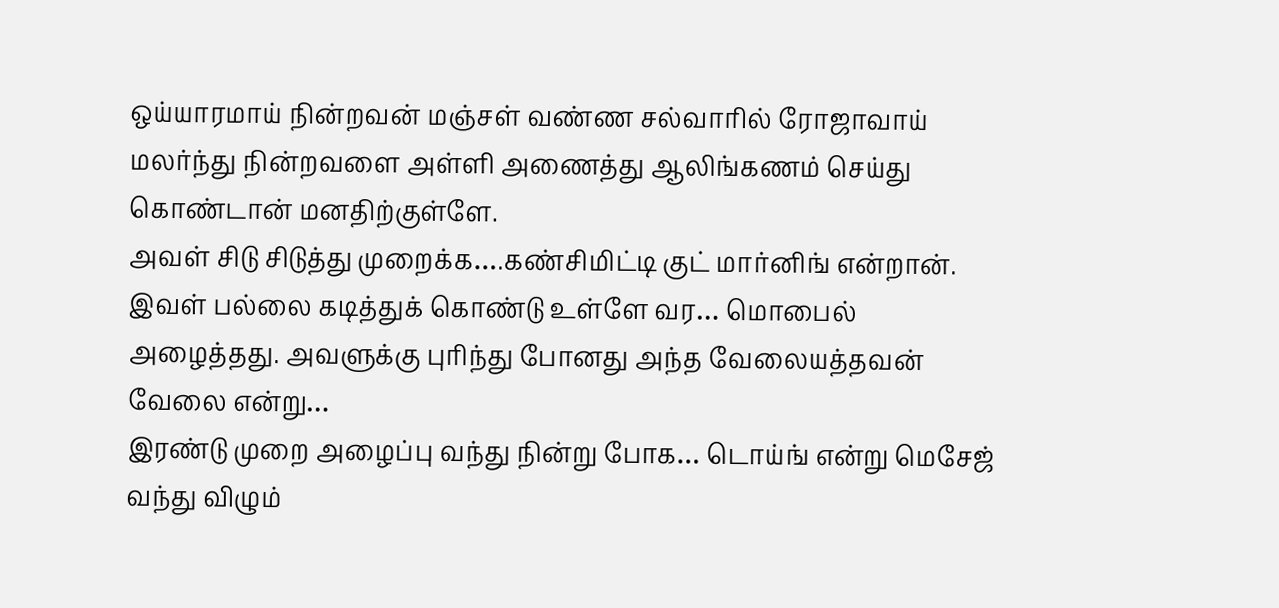ஒய்யாரமாய் நின்றவன் மஞ்சள் வண்ண சல்வாரில் ரோஜாவாய் மலர்ந்து நின்றவளை அள்ளி அணைத்து ஆலிங்கணம் செய்து கொண்டான் மனதிற்குள்ளே.
அவள் சிடு சிடுத்து முறைக்க….கண்சிமிட்டி குட் மார்னிங் என்றான்.
இவள் பல்லை கடித்துக் கொண்டு உள்ளே வர… மொபைல் அழைத்தது. அவளுக்கு புரிந்து போனது அந்த வேலையத்தவன் வேலை என்று…
இரண்டு முறை அழைப்பு வந்து நின்று போக… டொய்ங் என்று மெசேஜ் வந்து விழும்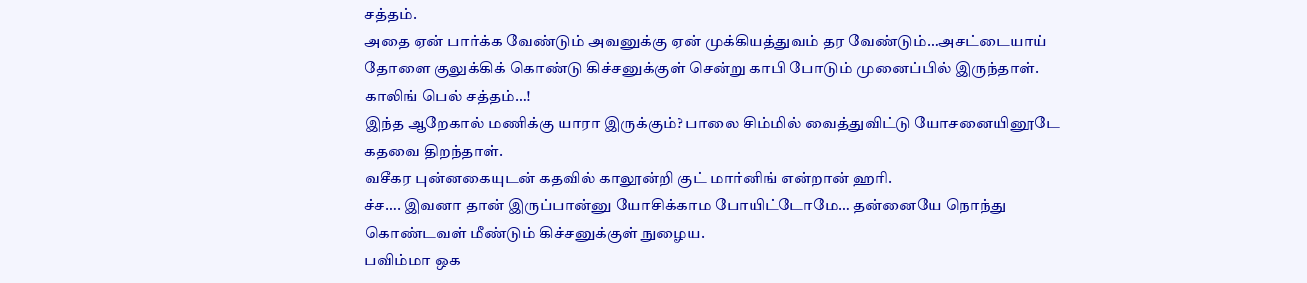சத்தம்.
அதை ஏன் பார்க்க வேண்டும் அவனுக்கு ஏன் முக்கியத்துவம் தர வேண்டும்…அசட்டையாய் தோளை குலுக்கிக் கொண்டு கிச்சனுக்குள் சென்று காபி போடும் முனைப்பில் இருந்தாள்.
காலிங் பெல் சத்தம்…!
இந்த ஆறேகால் மணிக்கு யாரா இருக்கும்? பாலை சிம்மில் வைத்துவிட்டு யோசனையினூடே கதவை திறந்தாள்.
வசீகர புன்னகையுடன் கதவில் காலூன்றி குட் மார்னிங் என்றான் ஹரி.
ச்ச…. இவனா தான் இருப்பான்னு யோசிக்காம போயிட்டோமே… தன்னையே நொந்து கொண்டவள் மீண்டும் கிச்சனுக்குள் நுழைய.
பவிம்மா ஒக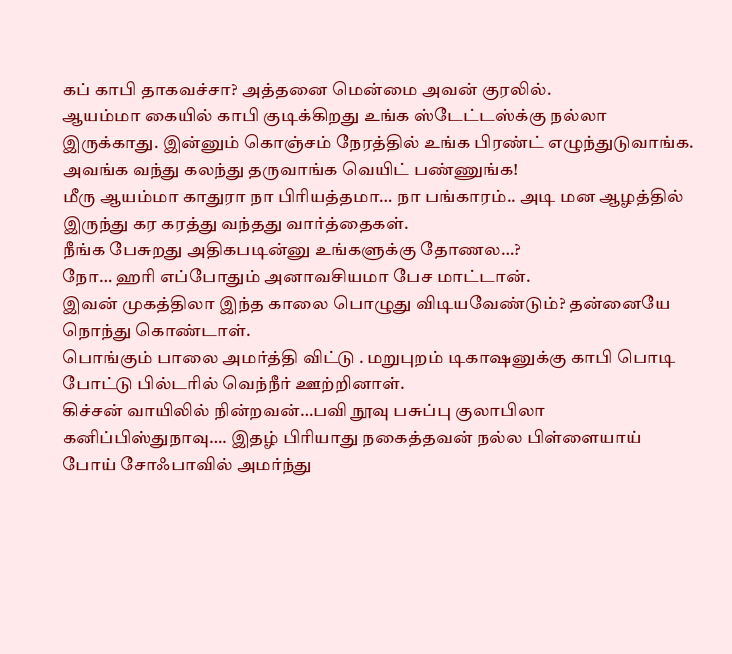கப் காபி தாகவச்சா? அத்தனை மென்மை அவன் குரலில்.
ஆயம்மா கையில் காபி குடிக்கிறது உங்க ஸ்டேட்டஸ்க்கு நல்லா இருக்காது. இன்னும் கொஞ்சம் நேரத்தில் உங்க பிரண்ட் எழுந்துடுவாங்க. அவங்க வந்து கலந்து தருவாங்க வெயிட் பண்ணுங்க!
மீரு ஆயம்மா காதுரா நா பிரியத்தமா… நா பங்காரம்.. அடி மன ஆழத்தில் இருந்து கர கரத்து வந்தது வார்த்தைகள்.
நீங்க பேசுறது அதிகபடின்னு உங்களுக்கு தோணல…?
நோ… ஹரி எப்போதும் அனாவசியமா பேச மாட்டான்.
இவன் முகத்திலா இந்த காலை பொழுது விடியவேண்டும்? தன்னையே நொந்து கொண்டாள்.
பொங்கும் பாலை அமர்த்தி விட்டு . மறுபுறம் டிகாஷனுக்கு காபி பொடி போட்டு பில்டரில் வெந்நீர் ஊற்றினாள்.
கிச்சன் வாயிலில் நின்றவன்…பவி நூவு பசுப்பு குலாபிலா
கனிப்பிஸ்துநாவு…. இதழ் பிரியாது நகைத்தவன் நல்ல பிள்ளையாய் போய் சோஃபாவில் அமர்ந்து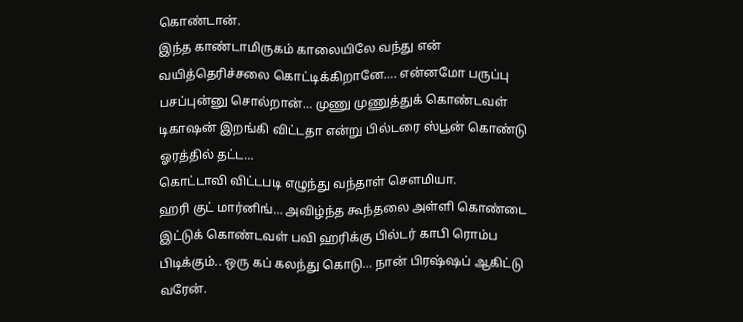கொண்டான்.
இந்த காண்டாமிருகம் காலையிலே வந்து என் வயித்தெரிச்சலை கொட்டிக்கிறானே…. என்னமோ பருப்பு பசப்புன்னு சொல்றான்… முணு முணுத்துக் கொண்டவள் டிகாஷன் இறங்கி விட்டதா என்று பில்டரை ஸ்பூன் கொண்டு ஓரத்தில் தட்ட…
கொட்டாவி விட்டபடி எழுந்து வந்தாள் சௌமியா.
ஹரி குட் மார்னிங்… அவிழ்ந்த கூந்தலை அள்ளி கொண்டை இட்டுக் கொண்டவள் பவி ஹரிக்கு பில்டர் காபி ரொம்ப பிடிக்கும்.. ஒரு கப் கலந்து கொடு… நான் பிரஷ்ஷப் ஆகிட்டு வரேன்.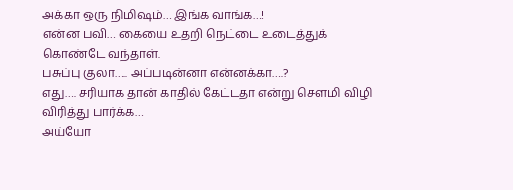அக்கா ஒரு நிமிஷம்… இங்க வாங்க…!
என்ன பவி… கையை உதறி நெட்டை உடைத்துக் கொண்டே வந்தாள்.
பசுப்பு குலா….. அப்படின்னா என்னக்கா….?
எது…. சரியாக தான் காதில் கேட்டதா என்று சௌமி விழி விரித்து பார்க்க…
அய்யோ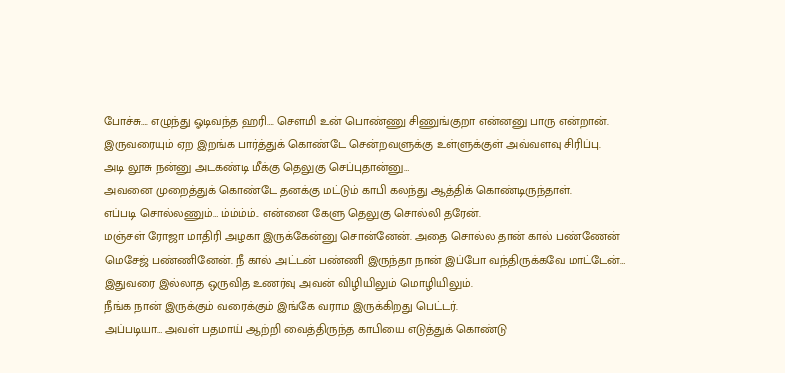போச்சு…. எழுந்து ஓடிவந்த ஹரி…. சௌமி உன் பொண்ணு சிணுங்குறா என்னனு பாரு என்றான்.
இருவரையும் ஏற இறங்க பார்த்துக் கொண்டே சென்றவளுக்கு உள்ளுக்குள் அவ்வளவு சிரிப்பு.
அடி லூசு நன்னு அடகண்டி மீக்கு தெலுகு செப்புதான்னு…
அவனை முறைத்துக் கொண்டே தனக்கு மட்டும் காபி கலந்து ஆத்திக் கொண்டிருந்தாள்.
எப்படி சொல்லணும்… ம்ம்ம்ம்.. என்னை கேளு தெலுகு சொல்லி தரேன்.
மஞ்சள் ரோஜா மாதிரி அழகா இருக்கேன்னு சொன்னேன். அதை சொல்ல தான் கால் பண்ணேன் மெசேஜ் பண்ணினேன். நீ கால் அட்டன் பண்ணி இருந்தா நான் இப்போ வந்திருக்கவே மாட்டேன்… இதுவரை இல்லாத ஒருவித உணர்வு அவன் விழியிலும் மொழியிலும்.
நீங்க நான் இருக்கும் வரைக்கும் இங்கே வராம இருக்கிறது பெட்டர்.
அப்படியா… அவள் பதமாய் ஆற்றி வைத்திருந்த காபியை எடுத்துக் கொண்டு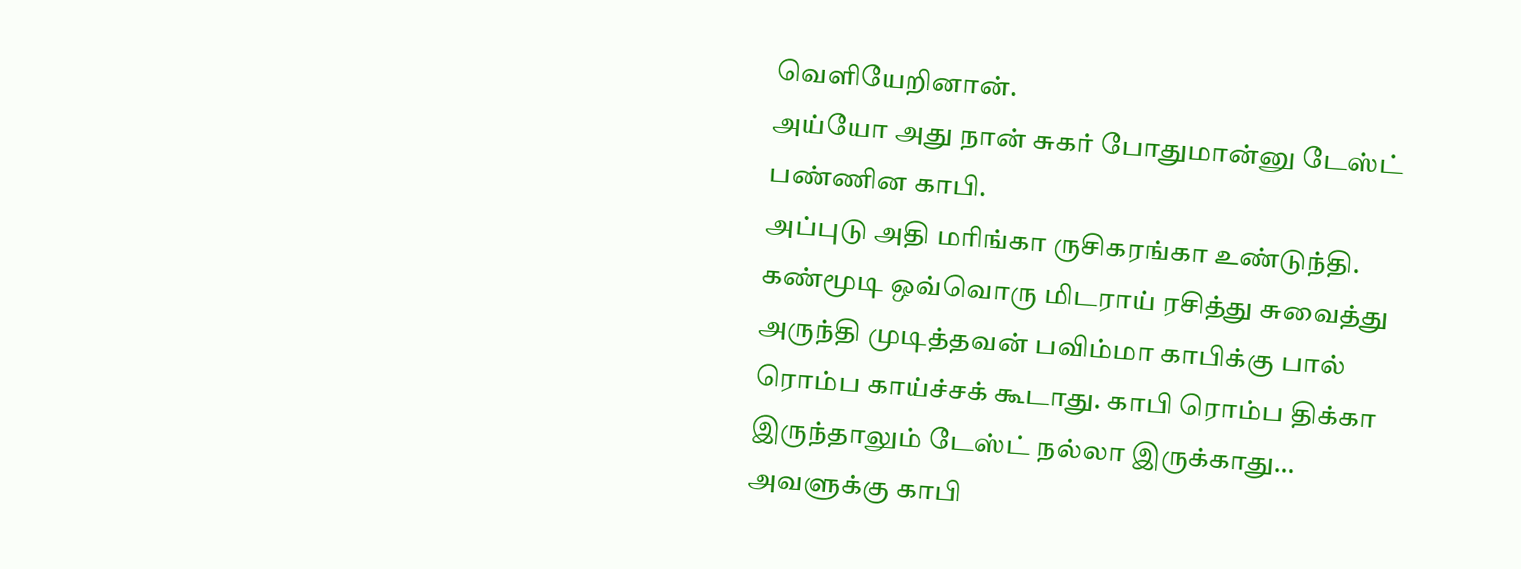வெளியேறினான்.
அய்யோ அது நான் சுகர் போதுமான்னு டேஸ்ட் பண்ணின காபி.
அப்புடு அதி மரிங்கா ருசிகரங்கா உண்டுந்தி. கண்மூடி ஒவ்வொரு மிடராய் ரசித்து சுவைத்து அருந்தி முடித்தவன் பவிம்மா காபிக்கு பால் ரொம்ப காய்ச்சக் கூடாது. காபி ரொம்ப திக்கா இருந்தாலும் டேஸ்ட் நல்லா இருக்காது… அவளுக்கு காபி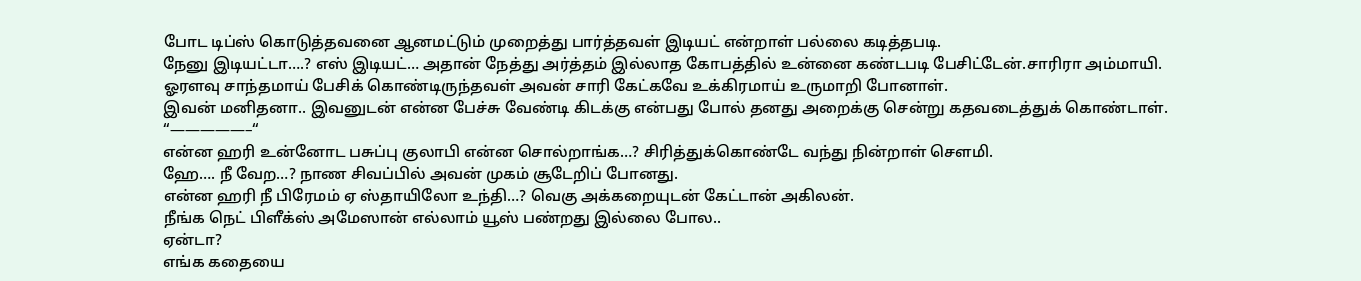போட டிப்ஸ் கொடுத்தவனை ஆனமட்டும் முறைத்து பார்த்தவள் இடியட் என்றாள் பல்லை கடித்தபடி.
நேனு இடியட்டா….? எஸ் இடியட்… அதான் நேத்து அர்த்தம் இல்லாத கோபத்தில் உன்னை கண்டபடி பேசிட்டேன்.சாரிரா அம்மாயி.
ஓரளவு சாந்தமாய் பேசிக் கொண்டிருந்தவள் அவன் சாரி கேட்கவே உக்கிரமாய் உருமாறி போனாள்.
இவன் மனிதனா.. இவனுடன் என்ன பேச்சு வேண்டி கிடக்கு என்பது போல் தனது அறைக்கு சென்று கதவடைத்துக் கொண்டாள்.
“—————–“
என்ன ஹரி உன்னோட பசுப்பு குலாபி என்ன சொல்றாங்க…? சிரித்துக்கொண்டே வந்து நின்றாள் சௌமி.
ஹே…. நீ வேற…? நாண சிவப்பில் அவன் முகம் சூடேறிப் போனது.
என்ன ஹரி நீ பிரேமம் ஏ ஸ்தாயிலோ உந்தி…? வெகு அக்கறையுடன் கேட்டான் அகிலன்.
நீங்க நெட் பிளீக்ஸ் அமேஸான் எல்லாம் யூஸ் பண்றது இல்லை போல..
ஏன்டா?
எங்க கதையை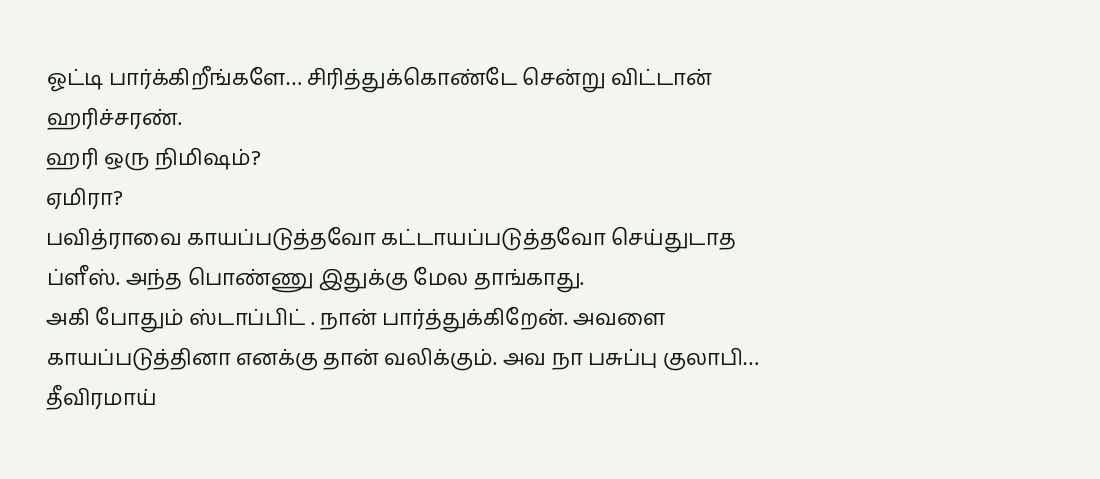ஓட்டி பார்க்கிறீங்களே… சிரித்துக்கொண்டே சென்று விட்டான் ஹரிச்சரண்.
ஹரி ஒரு நிமிஷம்?
ஏமிரா?
பவித்ராவை காயப்படுத்தவோ கட்டாயப்படுத்தவோ செய்துடாத ப்ளீஸ். அந்த பொண்ணு இதுக்கு மேல தாங்காது.
அகி போதும் ஸ்டாப்பிட் . நான் பார்த்துக்கிறேன். அவளை காயப்படுத்தினா எனக்கு தான் வலிக்கும். அவ நா பசுப்பு குலாபி… தீவிரமாய்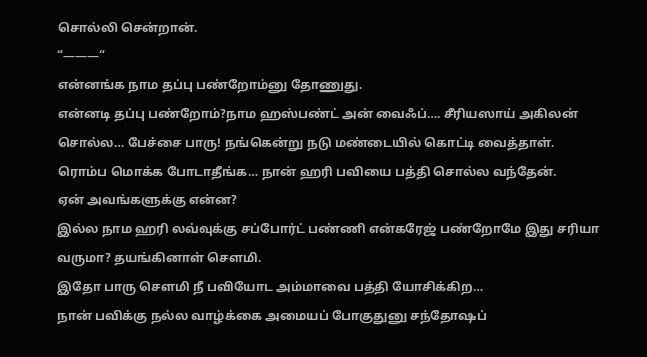சொல்லி சென்றான்.
“———“
என்னங்க நாம தப்பு பண்றோம்னு தோணுது.
என்னடி தப்பு பண்றோம்?நாம ஹஸ்பண்ட் அன் வைஃப்…. சீரியஸாய் அகிலன் சொல்ல… பேச்சை பாரு! நங்கென்று நடு மண்டையில் கொட்டி வைத்தாள்.
ரொம்ப மொக்க போடாதீங்க… நான் ஹரி பவியை பத்தி சொல்ல வந்தேன்.
ஏன் அவங்களுக்கு என்ன?
இல்ல நாம ஹரி லவ்வுக்கு சப்போர்ட் பண்ணி என்கரேஜ் பண்றோமே இது சரியா வருமா? தயங்கினாள் சௌமி.
இதோ பாரு சௌமி நீ பவியோட அம்மாவை பத்தி யோசிக்கிற…
நான் பவிக்கு நல்ல வாழ்க்கை அமையப் போகுதுனு சந்தோஷப்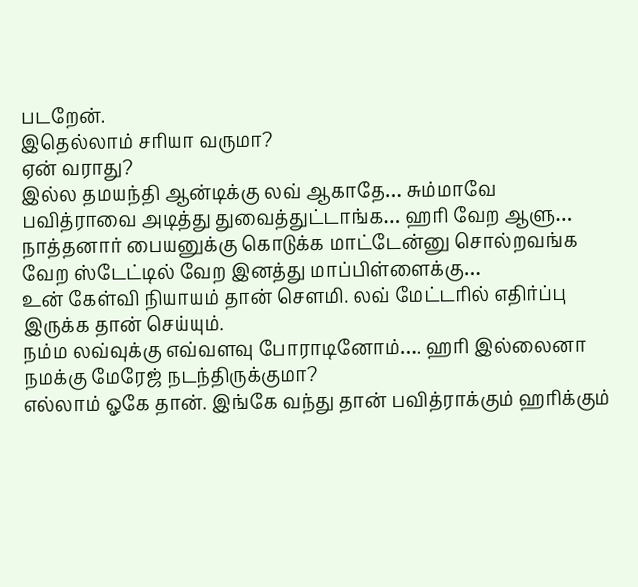படறேன்.
இதெல்லாம் சரியா வருமா?
ஏன் வராது?
இல்ல தமயந்தி ஆன்டிக்கு லவ் ஆகாதே… சும்மாவே பவித்ராவை அடித்து துவைத்துட்டாங்க… ஹரி வேற ஆளு… நாத்தனார் பையனுக்கு கொடுக்க மாட்டேன்னு சொல்றவங்க வேற ஸ்டேட்டில் வேற இனத்து மாப்பிள்ளைக்கு…
உன் கேள்வி நியாயம் தான் சௌமி. லவ் மேட்டரில் எதிர்ப்பு இருக்க தான் செய்யும்.
நம்ம லவ்வுக்கு எவ்வளவு போராடினோம்…. ஹரி இல்லைனா நமக்கு மேரேஜ் நடந்திருக்குமா?
எல்லாம் ஓகே தான். இங்கே வந்து தான் பவித்ராக்கும் ஹரிக்கும்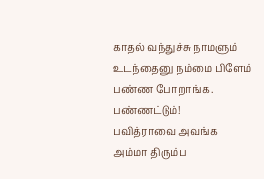காதல் வந்துச்சு நாமளும் உடந்தைனு நம்மை பிளேம் பண்ண போறாங்க.
பண்ணட்டும்!
பவித்ராவை அவங்க அம்மா திரும்ப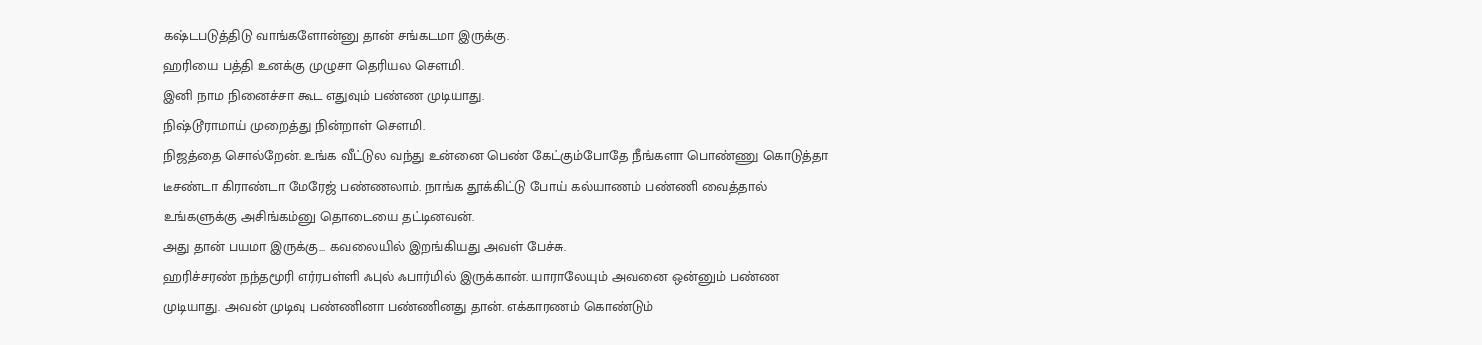கஷ்டபடுத்திடு வாங்களோன்னு தான் சங்கடமா இருக்கு.
ஹரியை பத்தி உனக்கு முழுசா தெரியல சௌமி.
இனி நாம நினைச்சா கூட எதுவும் பண்ண முடியாது.
நிஷ்டூராமாய் முறைத்து நின்றாள் சௌமி.
நிஜத்தை சொல்றேன். உங்க வீட்டுல வந்து உன்னை பெண் கேட்கும்போதே நீங்களா பொண்ணு கொடுத்தா டீசண்டா கிராண்டா மேரேஜ் பண்ணலாம். நாங்க தூக்கிட்டு போய் கல்யாணம் பண்ணி வைத்தால் உங்களுக்கு அசிங்கம்னு தொடையை தட்டினவன்.
அது தான் பயமா இருக்கு… கவலையில் இறங்கியது அவள் பேச்சு.
ஹரிச்சரண் நந்தமூரி எர்ரபள்ளி ஃபுல் ஃபார்மில் இருக்கான். யாராலேயும் அவனை ஒன்னும் பண்ண முடியாது. அவன் முடிவு பண்ணினா பண்ணினது தான். எக்காரணம் கொண்டும்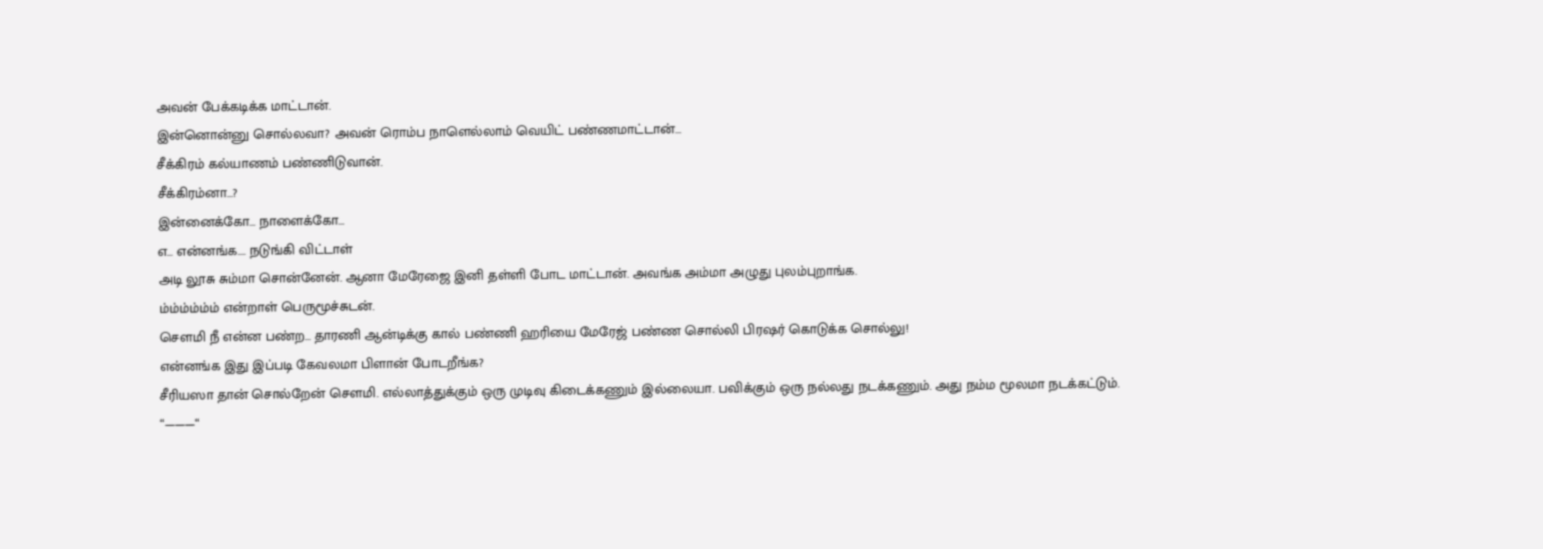அவன் பேக்கடிக்க மாட்டான்.
இன்னொன்னு சொல்லவா? அவன் ரொம்ப நாளெல்லாம் வெயிட் பண்ணமாட்டான்…
சீக்கிரம் கல்யாணம் பண்ணிடுவான்.
சீக்கிரம்னா…?
இன்னைக்கோ… நாளைக்கோ…
எ… என்னங்க…. நடுங்கி விட்டாள்
அடி லூசு சும்மா சொன்னேன். ஆனா மேரேஜை இனி தள்ளி போட மாட்டான். அவங்க அம்மா அழுது புலம்புறாங்க.
ம்ம்ம்ம்ம்ம் என்றாள் பெருமூச்சுடன்.
சௌமி நீ என்ன பண்ற… தாரணி ஆன்டிக்கு கால் பண்ணி ஹரியை மேரேஜ் பண்ண சொல்லி பிரஷர் கொடுக்க சொல்லு!
என்னங்க இது இப்படி கேவலமா பிளான் போடறீங்க?
சீரியஸா தான் சொல்றேன் சௌமி. எல்லாத்துக்கும் ஒரு முடிவு கிடைக்கணும் இல்லையா. பவிக்கும் ஒரு நல்லது நடக்கணும். அது நம்ம மூலமா நடக்கட்டும்.
“———“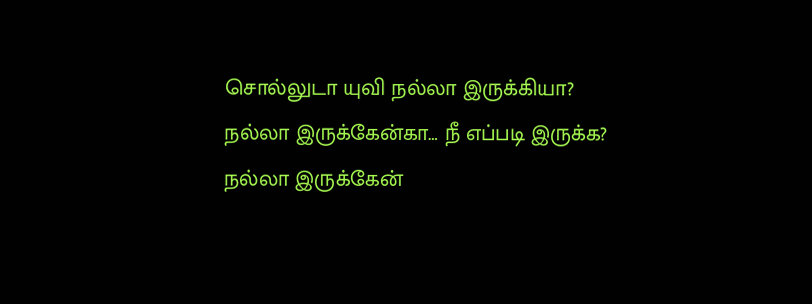சொல்லுடா யுவி நல்லா இருக்கியா?
நல்லா இருக்கேன்கா… நீ எப்படி இருக்க?
நல்லா இருக்கேன்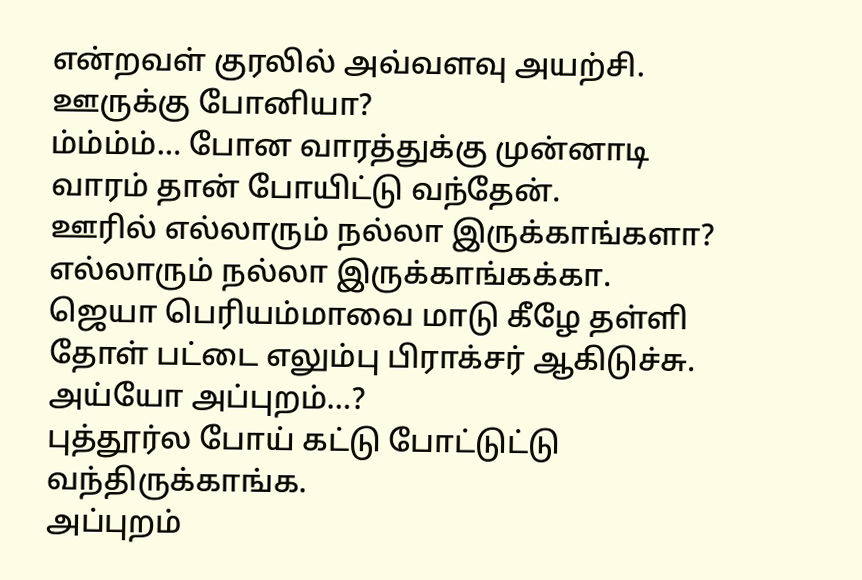என்றவள் குரலில் அவ்வளவு அயற்சி.
ஊருக்கு போனியா?
ம்ம்ம்ம்… போன வாரத்துக்கு முன்னாடி வாரம் தான் போயிட்டு வந்தேன்.
ஊரில் எல்லாரும் நல்லா இருக்காங்களா?
எல்லாரும் நல்லா இருக்காங்கக்கா.
ஜெயா பெரியம்மாவை மாடு கீழே தள்ளி தோள் பட்டை எலும்பு பிராக்சர் ஆகிடுச்சு.
அய்யோ அப்புறம்…?
புத்தூர்ல போய் கட்டு போட்டுட்டு வந்திருக்காங்க.
அப்புறம்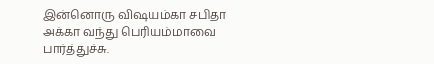இன்னொரு விஷயம்கா சபிதா அக்கா வந்து பெரியம்மாவை பார்த்துச்சு.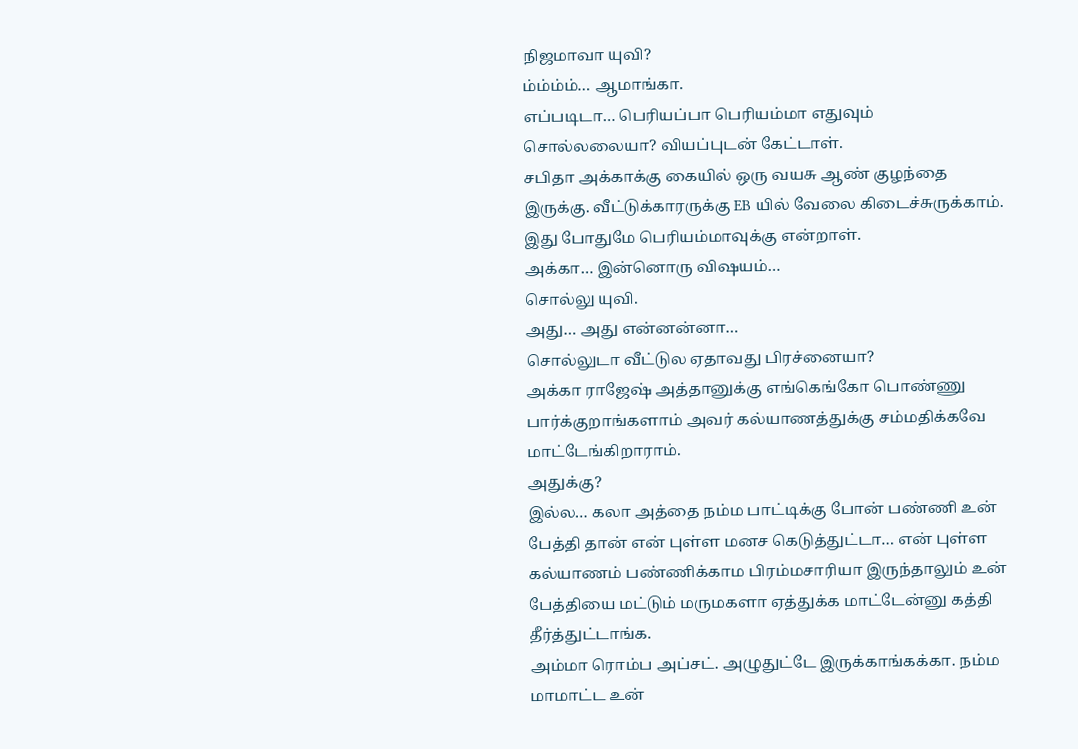நிஜமாவா யுவி?
ம்ம்ம்ம்… ஆமாங்கா.
எப்படிடா… பெரியப்பா பெரியம்மா எதுவும் சொல்லலையா? வியப்புடன் கேட்டாள்.
சபிதா அக்காக்கு கையில் ஒரு வயசு ஆண் குழந்தை இருக்கு. வீட்டுக்காரருக்கு EB யில் வேலை கிடைச்சுருக்காம்.
இது போதுமே பெரியம்மாவுக்கு என்றாள்.
அக்கா… இன்னொரு விஷயம்…
சொல்லு யுவி.
அது… அது என்னன்னா…
சொல்லுடா வீட்டுல ஏதாவது பிரச்னையா?
அக்கா ராஜேஷ் அத்தானுக்கு எங்கெங்கோ பொண்ணு பார்க்குறாங்களாம் அவர் கல்யாணத்துக்கு சம்மதிக்கவே மாட்டேங்கிறாராம்.
அதுக்கு?
இல்ல… கலா அத்தை நம்ம பாட்டிக்கு போன் பண்ணி உன் பேத்தி தான் என் புள்ள மனச கெடுத்துட்டா… என் புள்ள கல்யாணம் பண்ணிக்காம பிரம்மசாரியா இருந்தாலும் உன் பேத்தியை மட்டும் மருமகளா ஏத்துக்க மாட்டேன்னு கத்தி தீர்த்துட்டாங்க.
அம்மா ரொம்ப அப்சட். அழுதுட்டே இருக்காங்கக்கா. நம்ம மாமாட்ட உன்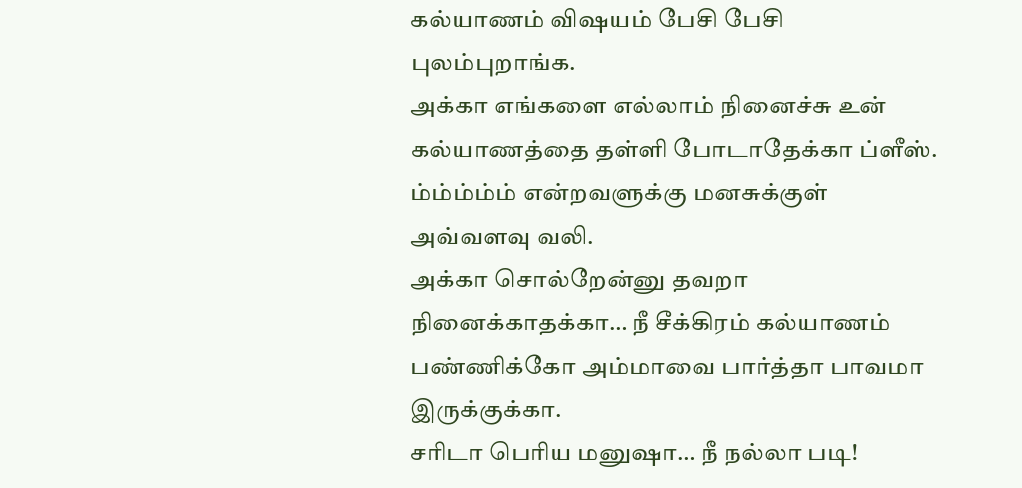கல்யாணம் விஷயம் பேசி பேசி புலம்புறாங்க.
அக்கா எங்களை எல்லாம் நினைச்சு உன் கல்யாணத்தை தள்ளி போடாதேக்கா ப்ளீஸ்.
ம்ம்ம்ம்ம் என்றவளுக்கு மனசுக்குள் அவ்வளவு வலி.
அக்கா சொல்றேன்னு தவறா நினைக்காதக்கா… நீ சீக்கிரம் கல்யாணம் பண்ணிக்கோ அம்மாவை பார்த்தா பாவமா இருக்குக்கா.
சரிடா பெரிய மனுஷா… நீ நல்லா படி!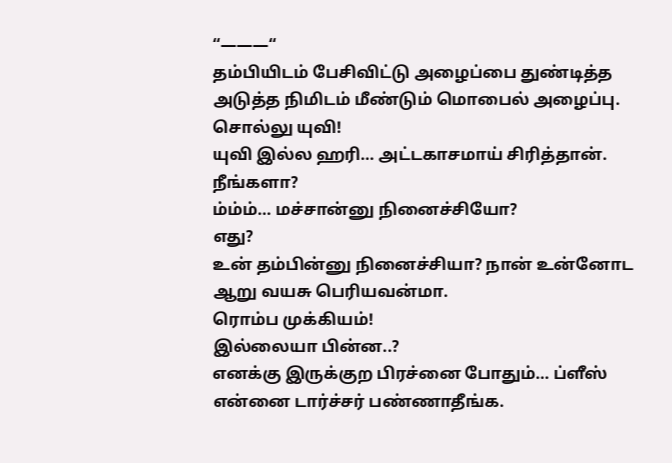“———“
தம்பியிடம் பேசிவிட்டு அழைப்பை துண்டித்த அடுத்த நிமிடம் மீண்டும் மொபைல் அழைப்பு.
சொல்லு யுவி!
யுவி இல்ல ஹரி… அட்டகாசமாய் சிரித்தான்.
நீங்களா?
ம்ம்ம்… மச்சான்னு நினைச்சியோ?
எது?
உன் தம்பின்னு நினைச்சியா? நான் உன்னோட ஆறு வயசு பெரியவன்மா.
ரொம்ப முக்கியம்!
இல்லையா பின்ன..?
எனக்கு இருக்குற பிரச்னை போதும்… ப்ளீஸ் என்னை டார்ச்சர் பண்ணாதீங்க.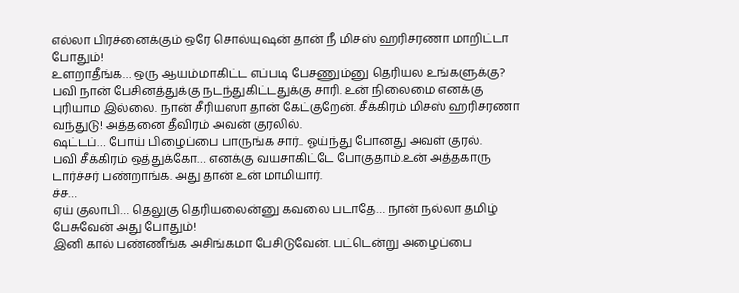எல்லா பிரச்னைக்கும் ஒரே சொல்யுஷன் தான் நீ மிசஸ் ஹரிசரணா மாறிட்டா போதும்!
உளறாதீங்க… ஒரு ஆயம்மாகிட்ட எப்படி பேசணும்னு தெரியல உங்களுக்கு?
பவி நான் பேசினத்துக்கு நடந்துகிட்டதுக்கு சாரி. உன் நிலைமை எனக்கு புரியாம இல்லை. நான் சீரியஸா தான் கேட்குறேன். சீக்கிரம் மிசஸ் ஹரிசரணா வந்துடு! அத்தனை தீவிரம் அவன் குரலில்.
ஷட்டப்… போய் பிழைப்பை பாருங்க சார்.. ஓய்ந்து போனது அவள் குரல்.
பவி சீக்கிரம் ஒத்துக்கோ… எனக்கு வயசாகிட்டே போகுதாம்.உன் அத்தகாரு டார்ச்சர் பண்றாங்க. அது தான் உன் மாமியார்.
ச்ச…
ஏய் குலாபி… தெலுகு தெரியலைன்னு கவலை படாதே… நான் நல்லா தமிழ் பேசுவேன் அது போதும்!
இனி கால் பண்ணீங்க அசிங்கமா பேசிடுவேன். பட்டென்று அழைப்பை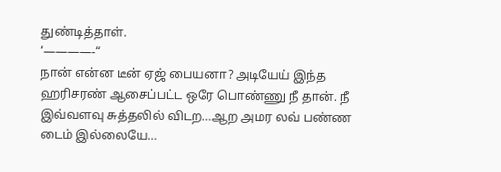துண்டித்தாள்.
‘————-“
நான் என்ன டீன் ஏஜ் பையனா? அடியேய் இந்த ஹரிசரண் ஆசைப்பட்ட ஒரே பொண்ணு நீ தான். நீ இவ்வளவு சுத்தலில் விடற…ஆற அமர லவ் பண்ண டைம் இல்லையே…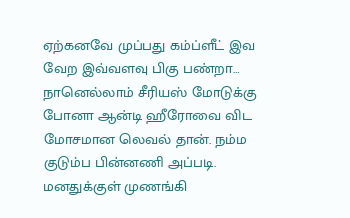ஏற்கனவே முப்பது கம்ப்ளீட் இவ வேற இவ்வளவு பிகு பண்றா…
நானெல்லாம் சீரியஸ் மோடுக்கு போனா ஆன்டி ஹீரோவை விட மோசமான லெவல் தான். நம்ம குடும்ப பின்னணி அப்படி. மனதுக்குள் முணங்கி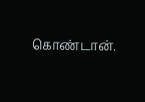கொண்டான்.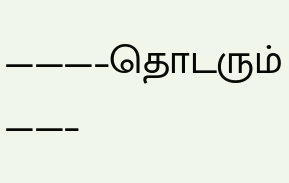———–தொடரும் ——–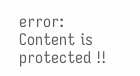error: Content is protected !!